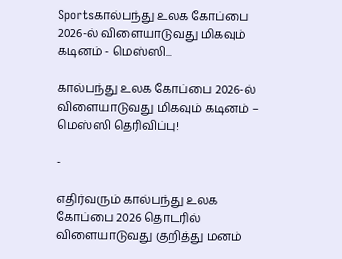Sportsகால்பந்து உலக கோப்பை 2026-ல் விளையாடுவது மிகவும் கடினம் - மெஸ்ஸி...

கால்பந்து உலக கோப்பை 2026-ல் விளையாடுவது மிகவும் கடினம் – மெஸ்ஸி தெரிவிப்பு!

-

எதிர்வரும் கால்பந்து உலக கோப்பை 2026 தொடரில் விளையாடுவது குறித்து மனம்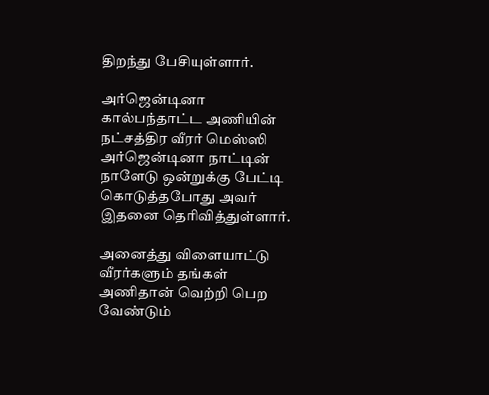திறந்து பேசியுள்ளார்.

அர்ஜென்டினா கால்பந்தாட்ட அணியின் நட்சத்திர வீரர் மெஸ்ஸி அர்ஜென்டினா நாட்டின் நாளேடு ஒன்றுக்கு பேட்டி கொடுத்தபோது அவர் இதனை தெரிவித்துள்ளார்.

அனைத்து விளையாட்டு வீரர்களும் தங்கள் அணிதான் வெற்றி பெற வேண்டும்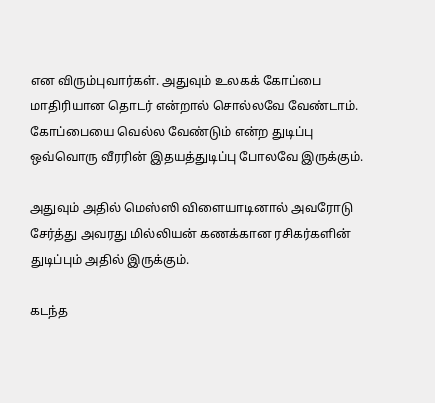என விரும்புவார்கள். அதுவும் உலகக் கோப்பை மாதிரியான தொடர் என்றால் சொல்லவே வேண்டாம். கோப்பையை வெல்ல வேண்டும் என்ற துடிப்பு ஒவ்வொரு வீரரின் இதயத்துடிப்பு போலவே இருக்கும்.

அதுவும் அதில் மெஸ்ஸி விளையாடினால் அவரோடு சேர்த்து அவரது மில்லியன் கணக்கான ரசிகர்களின் துடிப்பும் அதில் இருக்கும்.

கடந்த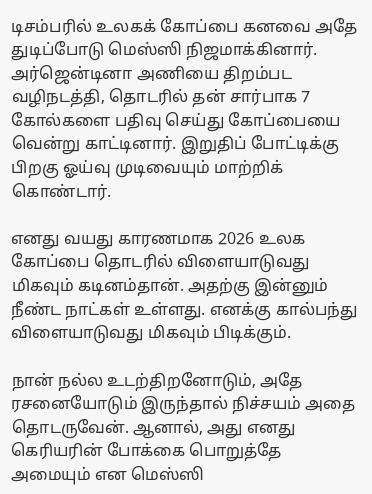டிசம்பரில் உலகக் கோப்பை கனவை அதே துடிப்போடு மெஸ்ஸி நிஜமாக்கினார். அர்ஜென்டினா அணியை திறம்பட வழிநடத்தி, தொடரில் தன் சார்பாக 7 கோல்களை பதிவு செய்து கோப்பையை வென்று காட்டினார். இறுதிப் போட்டிக்கு பிறகு ஓய்வு முடிவையும் மாற்றிக் கொண்டார்.

எனது வயது காரணமாக 2026 உலக கோப்பை தொடரில் விளையாடுவது மிகவும் கடினம்தான். அதற்கு இன்னும் நீண்ட நாட்கள் உள்ளது. எனக்கு கால்பந்து விளையாடுவது மிகவும் பிடிக்கும்.

நான் நல்ல உடற்திறனோடும், அதே ரசனையோடும் இருந்தால் நிச்சயம் அதை தொடருவேன். ஆனால், அது எனது கெரியரின் போக்கை பொறுத்தே அமையும் என மெஸ்ஸி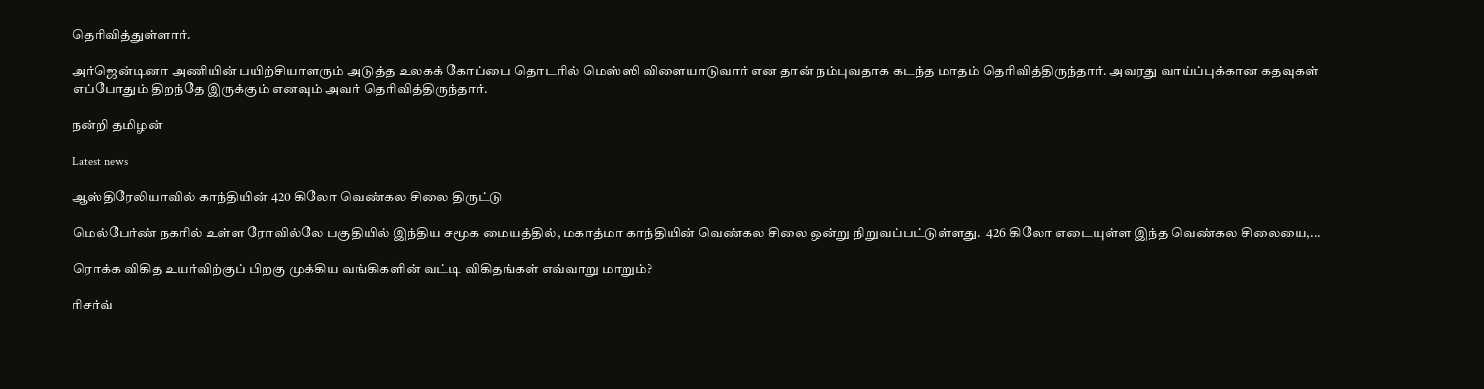தெரிவித்துள்ளார்.

அர்ஜென்டினா அணியின் பயிற்சியாளரும் அடுத்த உலகக் கோப்பை தொடரில் மெஸ்ஸி விளையாடுவார் என தான் நம்புவதாக கடந்த மாதம் தெரிவித்திருந்தார். அவரது வாய்ப்புக்கான கதவுகள் எப்போதும் திறந்தே இருக்கும் எனவும் அவர் தெரிவித்திருந்தார்.

நன்றி தமிழன்

Latest news

ஆஸ்திரேலியாவில் காந்தியின் 420 கிலோ வெண்கல சிலை திருட்டு

மெல்பேர்ண் நகரில் உள்ள ரோவில்லே பகுதியில் இந்திய சமூக மையத்தில், மகாத்மா காந்தியின் வெண்கல சிலை ஒன்று நிறுவப்பட்டுள்ளது.  426 கிலோ எடையுள்ள இந்த வெண்கல சிலையை,...

ரொக்க விகித உயர்விற்குப் பிறகு முக்கிய வங்கிகளின் வட்டி விகிதங்கள் எவ்வாறு மாறும்?

ரிசர்வ்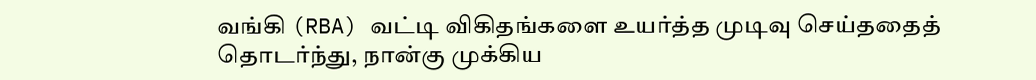வங்கி (RBA) வட்டி விகிதங்களை உயர்த்த முடிவு செய்ததைத் தொடர்ந்து, நான்கு முக்கிய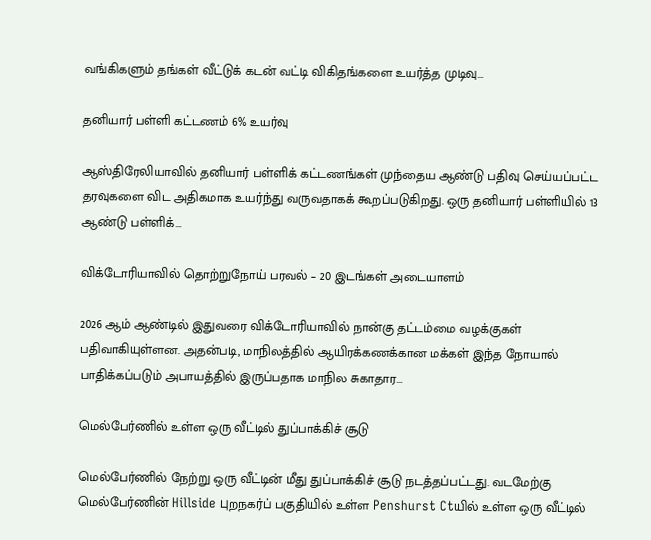வங்கிகளும் தங்கள் வீட்டுக் கடன் வட்டி விகிதங்களை உயர்த்த முடிவு...

தனியார் பள்ளி கட்டணம் 6% உயர்வு

ஆஸ்திரேலியாவில் தனியார் பள்ளிக் கட்டணங்கள் முந்தைய ஆண்டு பதிவு செய்யப்பட்ட தரவுகளை விட அதிகமாக உயர்ந்து வருவதாகக் கூறப்படுகிறது. ஒரு தனியார் பள்ளியில் 13 ஆண்டு பள்ளிக்...

விக்டோரியாவில் தொற்றுநோய் பரவல் – 20 இடங்கள் அடையாளம்

2026 ஆம் ஆண்டில் இதுவரை விக்டோரியாவில் நான்கு தட்டம்மை வழக்குகள் பதிவாகியுள்ளன. அதன்படி, மாநிலத்தில் ஆயிரக்கணக்கான மக்கள் இந்த நோயால் பாதிக்கப்படும் அபாயத்தில் இருப்பதாக மாநில சுகாதார...

மெல்பேர்ணில் உள்ள ஒரு வீட்டில் துப்பாக்கிச் சூடு

மெல்பேர்ணில் நேற்று ஒரு வீட்டின் மீது துப்பாக்கிச் சூடு நடத்தப்பட்டது. வடமேற்கு மெல்பேர்ணின் Hillside புறநகர்ப் பகுதியில் உள்ள Penshurst Ctயில் உள்ள ஒரு வீட்டில்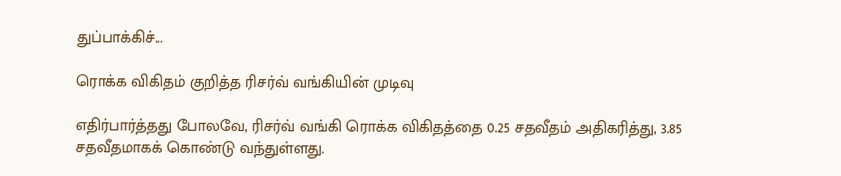துப்பாக்கிச்...

ரொக்க விகிதம் குறித்த ரிசர்வ் வங்கியின் முடிவு

எதிர்பார்த்தது போலவே, ரிசர்வ் வங்கி ரொக்க விகிதத்தை 0.25 சதவீதம் அதிகரித்து, 3.85 சதவீதமாகக் கொண்டு வந்துள்ளது.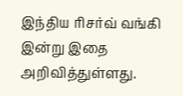இந்திய ரிசர்வ் வங்கி இன்று இதை அறிவித்துள்ளது.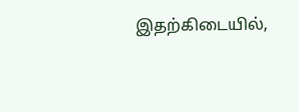இதற்கிடையில்,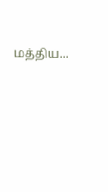மத்திய...